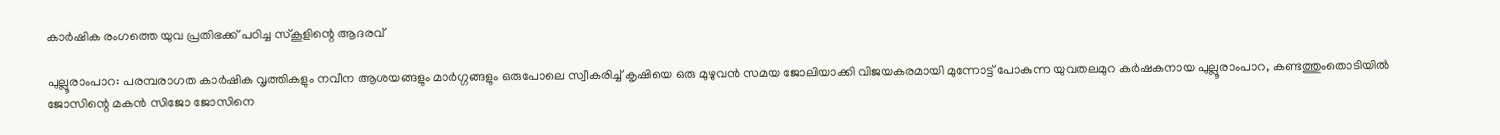കാർഷിക രംഗത്തെ യുവ പ്രതിഭക്ക് പഠിച്ച സ്കൂളിന്റെ ആദരവ്

പുല്ലൂരാംപാറ: പരമ്പരാഗത കാർഷിക വൃത്തികളും നവീന ആശയങ്ങളും മാർഗ്ഗങ്ങളും ഒരുപോലെ സ്വീകരിച്ച് കൃഷിയെ ഒരു മുഴുവൻ സമയ ജോലിയാക്കി വിജയകരമായി മുന്നോട്ട് പോകുന്ന യുവതലമുറ കർഷകനായ പുല്ലൂരാംപാറ, കണ്ടത്തുംതൊടിയിൽ ജോസിന്റെ മകൻ സിജോ ജോസിനെ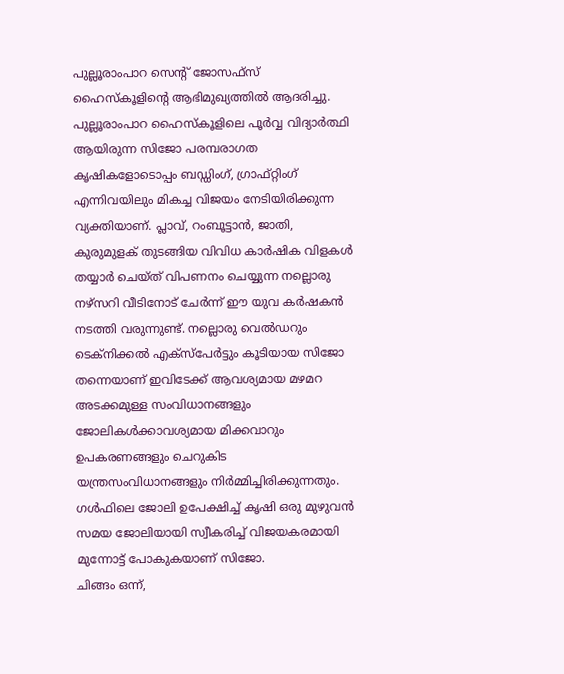പുല്ലൂരാംപാറ സെന്റ് ജോസഫ്സ് ഹൈസ്കൂളിന്റെ ആഭിമുഖ്യത്തിൽ ആദരിച്ചു.
പുല്ലൂരാംപാറ ഹൈസ്കൂളിലെ പൂർവ്വ വിദ്യാർത്ഥി ആയിരുന്ന സിജോ പരമ്പരാഗത കൃഷികളോടൊപ്പം ബഡ്ഡിംഗ്, ഗ്രാഫ്റ്റിംഗ് എന്നിവയിലും മികച്ച വിജയം നേടിയിരിക്കുന്ന വ്യക്തിയാണ്. പ്ലാവ്, റംബൂട്ടാൻ, ജാതി, കുരുമുളക് തുടങ്ങിയ വിവിധ കാർഷിക വിളകൾ തയ്യാർ ചെയ്ത് വിപണനം ചെയ്യുന്ന നല്ലൊരു നഴ്സറി വീടിനോട് ചേർന്ന് ഈ യുവ കർഷകൻ നടത്തി വരുന്നുണ്ട്. നല്ലൊരു വെൽഡറും ടെക്നിക്കൽ എക്സ്പേർട്ടും കൂടിയായ സിജോ തന്നെയാണ് ഇവിടേക്ക് ആവശ്യമായ മഴമറ അടക്കമുള്ള സംവിധാനങ്ങളും ജോലികൾക്കാവശ്യമായ മിക്കവാറും ഉപകരണങ്ങളും ചെറുകിട യന്ത്രസംവിധാനങ്ങളും നിർമ്മിച്ചിരിക്കുന്നതും. ഗൾഫിലെ ജോലി ഉപേക്ഷിച്ച് കൃഷി ഒരു മുഴുവൻ സമയ ജോലിയായി സ്വീകരിച്ച് വിജയകരമായി മുന്നോട്ട് പോകുകയാണ് സിജോ.
ചിങ്ങം ഒന്ന്,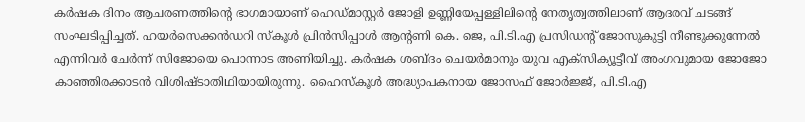കർഷക ദിനം ആചരണത്തിന്റെ ഭാഗമായാണ് ഹെഡ്മാസ്റ്റർ ജോളി ഉണ്ണിയേപ്പള്ളിലിന്റെ നേതൃത്വത്തിലാണ് ആദരവ് ചടങ്ങ് സംഘടിപ്പിച്ചത്. ഹയർസെക്കൻഡറി സ്കൂൾ പ്രിൻസിപ്പാൾ ആന്റണി കെ. ജെ, പി.ടി.എ പ്രസിഡന്റ് ജോസുകുട്ടി നീണ്ടുക്കുന്നേൽ എന്നിവർ ചേർന്ന് സിജോയെ പൊന്നാട അണിയിച്ചു. കർഷക ശബ്ദം ചെയർമാനും യുവ എക്സിക്യൂട്ടീവ് അംഗവുമായ ജോജോ കാഞ്ഞിരക്കാടൻ വിശിഷ്ടാതിഥിയായിരുന്നു. ഹൈസ്കൂൾ അദ്ധ്യാപകനായ ജോസഫ് ജോർജ്ജ്, പി.ടി.എ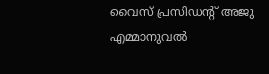വൈസ് പ്രസിഡന്റ് അജു എമ്മാനുവൽ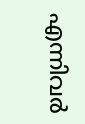എന്നിവർ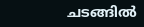ചടങ്ങിൽ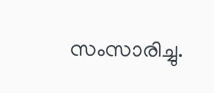സംസാരിച്ചു.